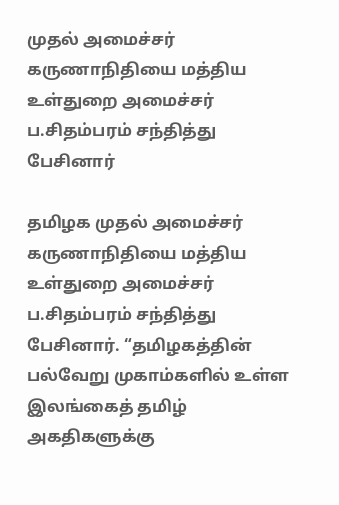முதல் அமைச்சர் கருணாநிதியை மத்திய உள்துறை அமைச்சர் ப.சிதம்பரம் சந்தித்து பேசினார்

தமிழக முதல் அமைச்சர் கருணாநிதியை மத்திய உள்துறை அமைச்சர் ப.சிதம்பரம் சந்தித்து பேசினார். “தமிழகத்தின் பல்வேறு முகாம்களில் உள்ள இலங்கைத் தமிழ் அகதிகளுக்கு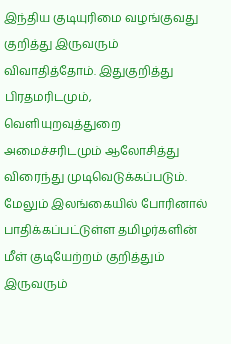இந்திய குடியுரிமை வழங்குவது குறித்து இருவரும் விவாதித்தோம். இதுகுறித்து பிரதமரிடமும், வெளியுறவுத்துறை அமைச்சரிடமும் ஆலோசித்து விரைந்து முடிவெடுக்கப்படும். மேலும் இலங்கையில் போரினால் பாதிக்கப்பட்டுள்ள தமிழர்களின் மீள் குடியேற்றம் குறித்தும் இருவரும்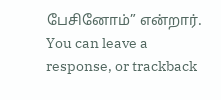பேசினோம்” என்றார்.
You can leave a response, or trackback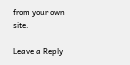from your own site.

Leave a Reply